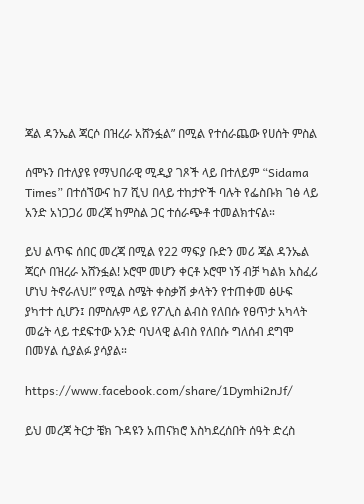ጃል ዳንኤል ጃርሶ በዝረራ አሸንፏል” በሚል የተሰራጨው የሀሰት ምስል

ሰሞኑን በተለያዩ የማህበራዊ ሚዲያ ገጾች ላይ በተለይም “Sidama Times” በተሰኘውና ከ7 ሺህ በላይ ተከታዮች ባሉት የፌስቡክ ገፅ ላይ አንድ አነጋጋሪ መረጃ ከምስል ጋር ተሰራጭቶ ተመልክተናል።

ይህ ልጥፍ ሰበር መረጃ በሚል የ22 ማፍያ ቡድን መሪ ጃል ዳንኤል ጃርሶ በዝረራ አሸንፏል! ኦሮሞ መሆን ቀርቶ ኦሮሞ ነኝ ብቻ ካልክ አስፈሪ ሆነህ ትኖራለህ!” የሚል ስሜት ቀስቃሽ ቃላትን የተጠቀመ ፅሁፍ ያካተተ ሲሆን፤ በምስሉም ላይ የፖሊስ ልብስ የለበሱ የፀጥታ አካላት መሬት ላይ ተደፍተው አንድ ባህላዊ ልብስ የለበሱ ግለሰብ ደግሞ በመሃል ሲያልፉ ያሳያል።

https://www.facebook.com/share/1Dymhi2nJf/

ይህ መረጃ ትርታ ቼክ ጉዳዩን አጠናክሮ እስካደረሰበት ሰዓት ድረስ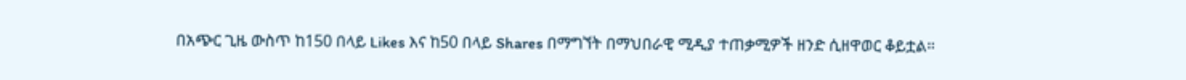በአጭር ጊዜ ውስጥ ከ150 በላይ Likes እና ከ50 በላይ Shares በማግኘት በማህበራዊ ሚዲያ ተጠቃሚዎች ዘንድ ሲዘዋወር ቆይቷል።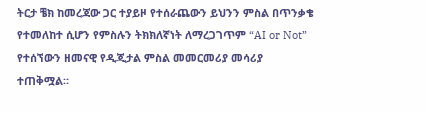ትርታ ቼክ ከመረጃው ጋር ተያይዞ የተሰራጨውን ይህንን ምስል በጥንቃቄ የተመለከተ ሲሆን የምስሉን ትክክለኛነት ለማረጋገጥም “AI or Not” የተሰኘውን ዘመናዊ የዲጂታል ምስል መመርመሪያ መሳሪያ ተጠቅሟል።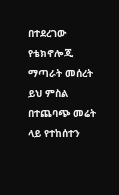በተደረገው የቴክኖሎጂ ማጣራት መሰረት ይህ ምስል በተጨባጭ መሬት ላይ የተከሰተን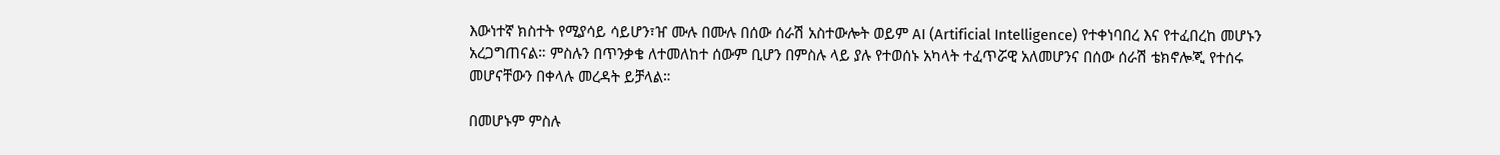እውነተኛ ክስተት የሚያሳይ ሳይሆን፣ዠ ሙሉ በሙሉ በሰው ሰራሽ አስተውሎት ወይም AI (Artificial Intelligence) የተቀነባበረ እና የተፈበረከ መሆኑን አረጋግጠናል። ምስሉን በጥንቃቄ ለተመለከተ ሰውም ቢሆን በምስሉ ላይ ያሉ የተወሰኑ አካላት ተፈጥሯዊ አለመሆንና በሰው ሰራሽ ቴክኖሎጂ የተሰሩ መሆናቸውን በቀላሉ መረዳት ይቻላል።

በመሆኑም ምስሉ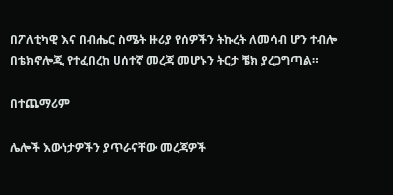በፖለቲካዊ እና በብሔር ስሜት ዙሪያ የሰዎችን ትኩረት ለመሳብ ሆን ተብሎ በቴክኖሎጂ የተፈበረከ ሀሰተኛ መረጃ መሆኑን ትርታ ቼክ ያረጋግጣል።

በተጨማሪም

ሌሎች እውነታዎችን ያጥራናቸው መረጃዎች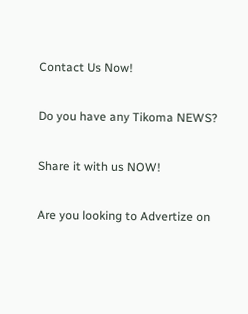Contact Us Now!

Do you have any Tikoma NEWS?

Share it with us NOW!

Are you looking to Advertize on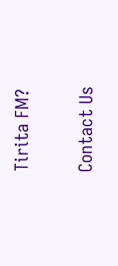Tirita FM?

Contact Us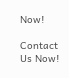Now!

Contact Us Now!